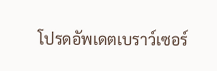โปรดอัพเดตเบราว์เซอร์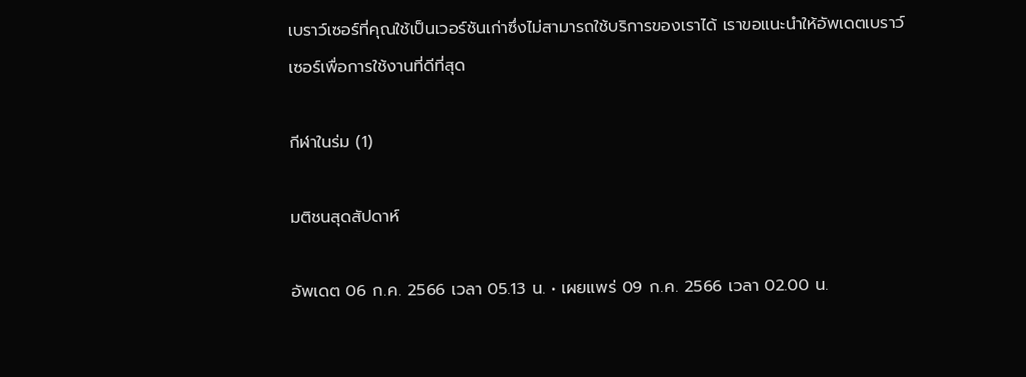เบราว์เซอร์ที่คุณใช้เป็นเวอร์ชันเก่าซึ่งไม่สามารถใช้บริการของเราได้ เราขอแนะนำให้อัพเดตเบราว์เซอร์เพื่อการใช้งานที่ดีที่สุด

กีฬาในร่ม (1)

มติชนสุดสัปดาห์

อัพเดต 06 ก.ค. 2566 เวลา 05.13 น. • เผยแพร่ 09 ก.ค. 2566 เวลา 02.00 น.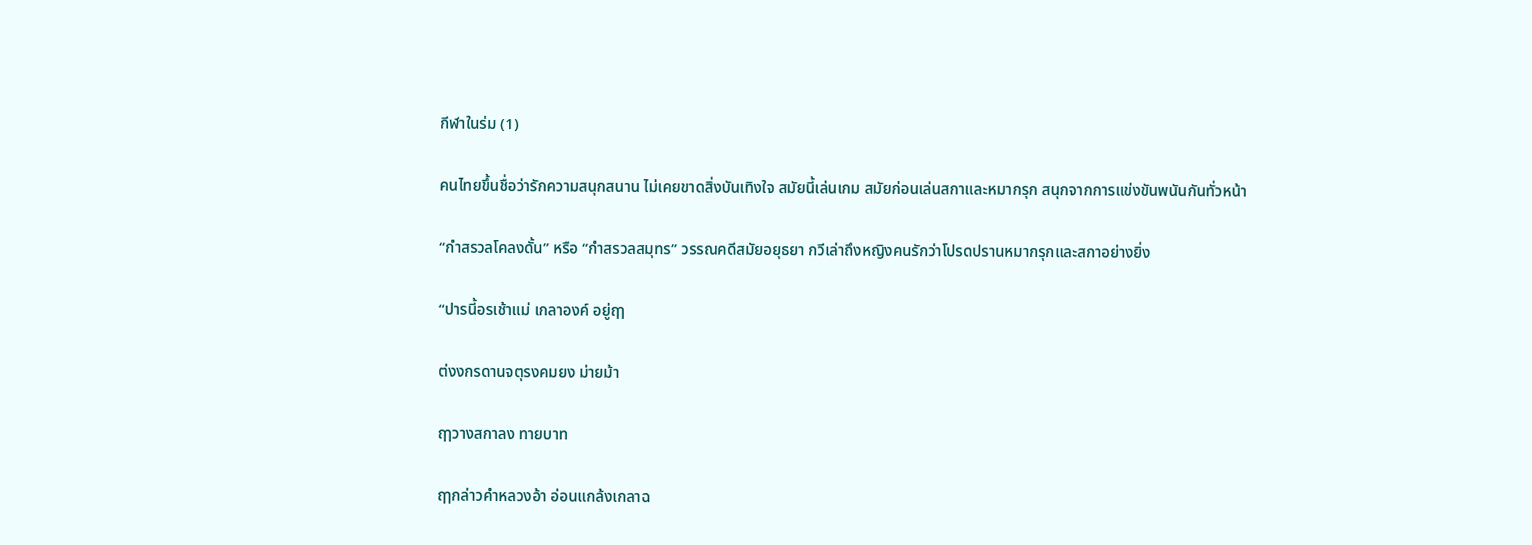กีฬาในร่ม (1)

คนไทยขึ้นชื่อว่ารักความสนุกสนาน ไม่เคยขาดสิ่งบันเทิงใจ สมัยนี้เล่นเกม สมัยก่อนเล่นสกาและหมากรุก สนุกจากการแข่งขันพนันกันทั่วหน้า

“กำสรวลโคลงดั้น” หรือ “กำสรวลสมุทร” วรรณคดีสมัยอยุธยา กวีเล่าถึงหญิงคนรักว่าโปรดปรานหมากรุกและสกาอย่างยิ่ง

“ปารนี้อรเช้าแม่ เกลาองค์ อยู่ฤๅ

ต่งงกรดานจตุรงคมยง ม่ายม้า

ฤๅวางสกาลง ทายบาท

ฤๅกล่าวคำหลวงอ้า อ่อนแกล้งเกลาฉ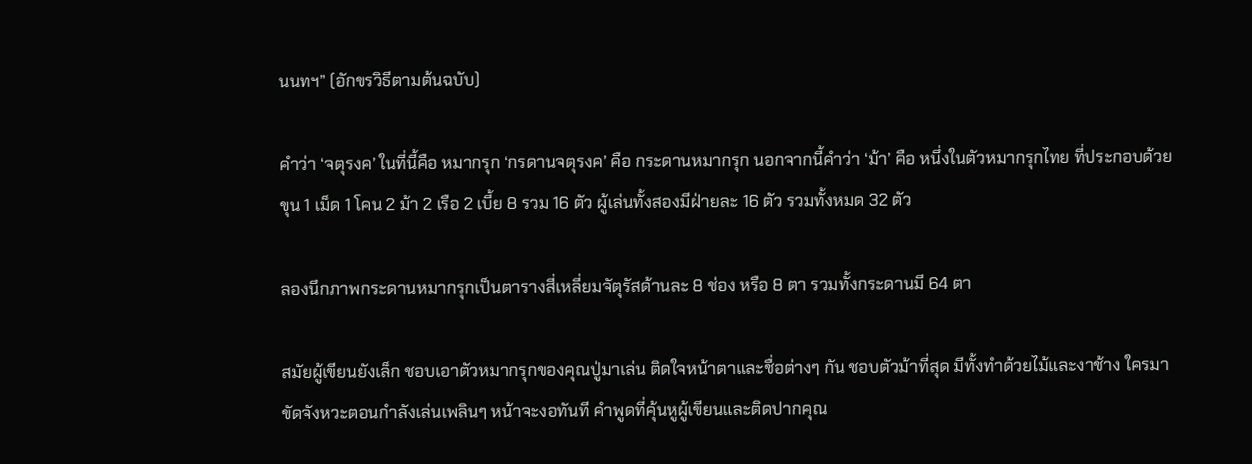นนทฯ” (อักขรวิธีตามต้นฉบับ)

คําว่า ‘จตุรงค’ ในที่นี้คือ หมากรุก ‘กรดานจตุรงค’ คือ กระดานหมากรุก นอกจากนี้คำว่า ‘ม้า’ คือ หนึ่งในตัวหมากรุกไทย ที่ประกอบด้วย ขุน 1 เม็ด 1 โคน 2 ม้า 2 เรือ 2 เบี้ย 8 รวม 16 ตัว ผู้เล่นทั้งสองมีฝ่ายละ 16 ตัว รวมทั้งหมด 32 ตัว

ลองนึกภาพกระดานหมากรุกเป็นตารางสี่เหลี่ยมจัตุรัสด้านละ 8 ช่อง หรือ 8 ตา รวมทั้งกระดานมี 64 ตา

สมัยผู้เขียนยังเล็ก ชอบเอาตัวหมากรุกของคุณปู่มาเล่น ติดใจหน้าตาและชื่อต่างๆ กัน ชอบตัวม้าที่สุด มีทั้งทำด้วยไม้และงาช้าง ใครมาขัดจังหวะตอนกำลังเล่นเพลินๆ หน้าจะงอทันที คำพูดที่คุ้นหูผู้เขียนและติดปากคุณ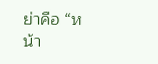ย่าคือ “หน้า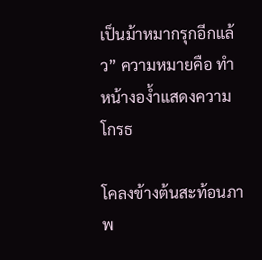เป็นม้าหมากรุกอีกแล้ว” ความหมายคือ ทำหน้างอง้ำแสดงความโกรธ

โคลงข้างต้นสะท้อนภาพ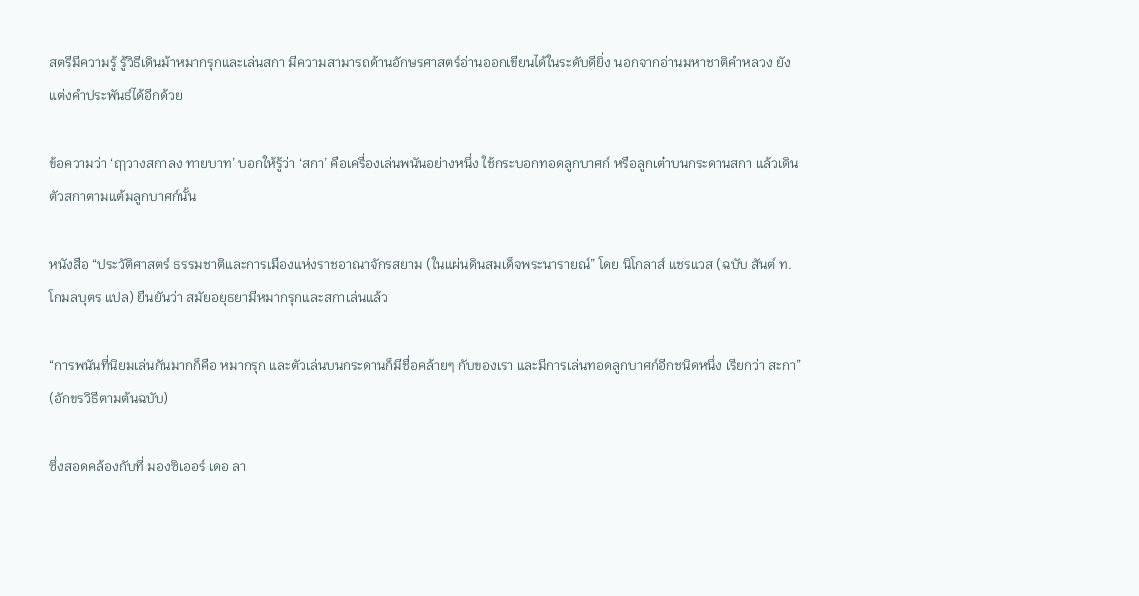สตรีมีความรู้ รู้วิธีเดินม้าหมากรุกและเล่นสกา มีความสามารถด้านอักษรศาสตร์อ่านออกเขียนได้ในระดับดียิ่ง นอกจากอ่านมหาชาติคำหลวง ยังแต่งคำประพันธ์ได้อีกด้วย

ข้อความว่า ‘ฤๅวางสกาลง ทายบาท’ บอกให้รู้ว่า ‘สกา’ คือเครื่องเล่นพนันอย่างหนึ่ง ใช้กระบอกทอดลูกบาศก์ หรือลูกเต๋าบนกระดานสกา แล้วเดินตัวสกาตามแต้มลูกบาศก์นั้น

หนังสือ “ประวัติศาสตร์ ธรรมชาติและการเมืองแห่งราชอาณาจักรสยาม (ในแผ่นดินสมเด็จพระนารายณ์” โดย นิโกลาส์ แชรแวส (ฉบับ สันต์ ท. โกมลบุตร แปล) ยืนยันว่า สมัยอยุธยามีหมากรุกและสกาเล่นแล้ว

“การพนันที่นิยมเล่นกันมากก็คือ หมากรุก และตัวเล่นบนกระดานก็มีชื่อคล้ายๆ กับของเรา และมีการเล่นทอดลูกบาศก์อีกชนิดหนึ่ง เรียกว่า สะกา” (อักขรวิธีตามต้นฉบับ)

ซึ่งสอดคล้องกับที่ มองซิเออร์ เดอ ลา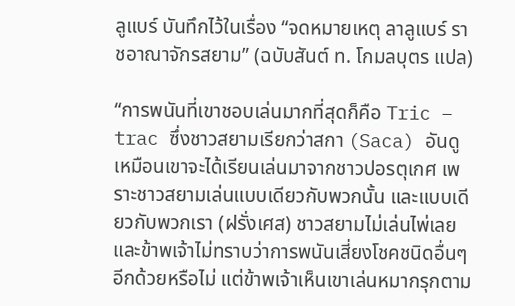ลูแบร์ บันทึกไว้ในเรื่อง “จดหมายเหตุ ลาลูแบร์ ราชอาณาจักรสยาม” (ฉบับสันต์ ท. โกมลบุตร แปล)

“การพนันที่เขาชอบเล่นมากที่สุดก็คือ Tric – trac ซึ่งชาวสยามเรียกว่าสกา (Saca) อันดูเหมือนเขาจะได้เรียนเล่นมาจากชาวปอรตุเกศ เพราะชาวสยามเล่นแบบเดียวกับพวกนั้น และแบบเดียวกับพวกเรา (ฝรั่งเศส) ชาวสยามไม่เล่นไพ่เลย และข้าพเจ้าไม่ทราบว่าการพนันเสี่ยงโชคชนิดอื่นๆ อีกด้วยหรือไม่ แต่ข้าพเจ้าเห็นเขาเล่นหมากรุกตาม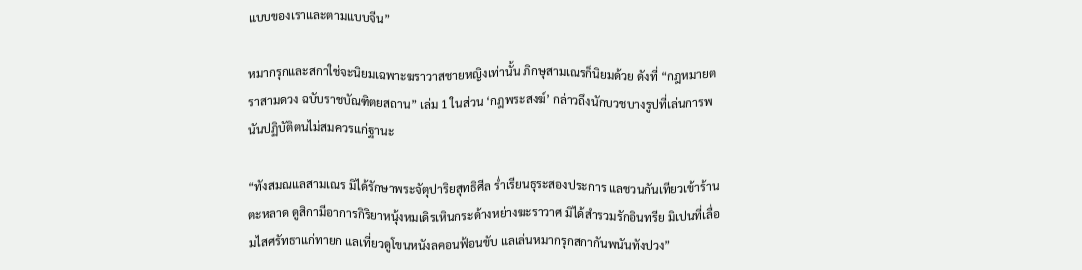แบบของเราและตามแบบจีน”

หมากรุกและสกาใช่จะนิยมเฉพาะฆราวาสชายหญิงเท่านั้น ภิกษุสามเณรก็นิยมด้วย ดังที่ “กฎหมายตราสามดวง ฉบับราชบัณฑิตยสถาน” เล่ม 1 ในส่วน ‘กฎพระสงฆ์’ กล่าวถึงนักบวชบางรูปที่เล่นการพนันปฏิบัติตนไม่สมควรแก่ฐานะ

“ทังสมณแลสามเณร มิได้รักษาพระจัตุปาริยสุทธิศีล ร่ำเรียนธุระสองประการ แลชวนกันเทียวเข้าร้านตะหลาด ดูสิกามีอาการกิริยาหนุ้งหมเดิรเหินกระด้างหย่างฆะราวาศ มิได้สำรวมรักอินทรีย มิเปนที่เลื่อมไสศรัทธาแก่ทายก แลเที่ยวดูโขนหนังลคอนฟ้อนขับ แลเล่นหมากรุกสกากันพนันทังปวง”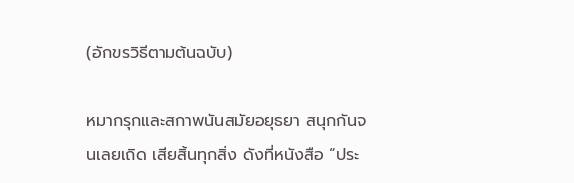(อักขรวิธีตามต้นฉบับ)

หมากรุกและสกาพนันสมัยอยุธยา สนุกกันจนเลยเถิด เสียสิ้นทุกสิ่ง ดังที่หนังสือ “ประ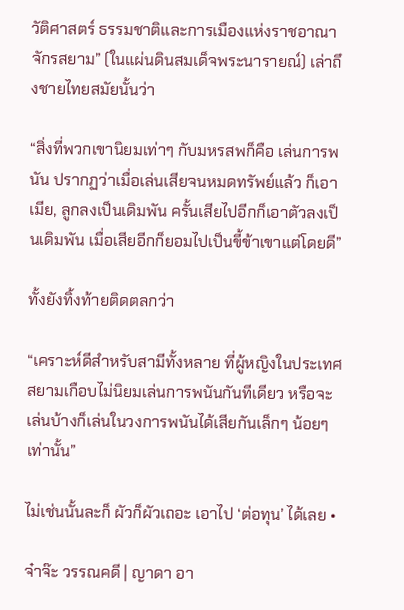วัติศาสตร์ ธรรมชาติและการเมืองแห่งราชอาณาจักรสยาม” (ในแผ่นดินสมเด็จพระนารายณ์) เล่าถึงชายไทยสมัยนั้นว่า

“สิ่งที่พวกเขานิยมเท่าๆ กับมหรสพก็คือ เล่นการพนัน ปรากฏว่าเมื่อเล่นเสียจนหมดทรัพย์แล้ว ก็เอาเมีย, ลูกลงเป็นเดิมพัน ครั้นเสียไปอีกก็เอาตัวลงเป็นเดิมพัน เมื่อเสียอีกก็ยอมไปเป็นขี้ข้าเขาแต่โดยดี”

ทั้งยังทิ้งท้ายติดตลกว่า

“เคราะห์ดีสำหรับสามีทั้งหลาย ที่ผู้หญิงในประเทศสยามเกือบไม่นิยมเล่นการพนันกันทีเดียว หรือจะเล่นบ้างก็เล่นในวงการพนันได้เสียกันเล็กๆ น้อยๆ เท่านั้น”

ไม่เช่นนั้นละก็ ผัวก็ผัวเถอะ เอาไป ‘ต่อทุน’ ได้เลย •

จ๋าจ๊ะ วรรณคดี | ญาดา อา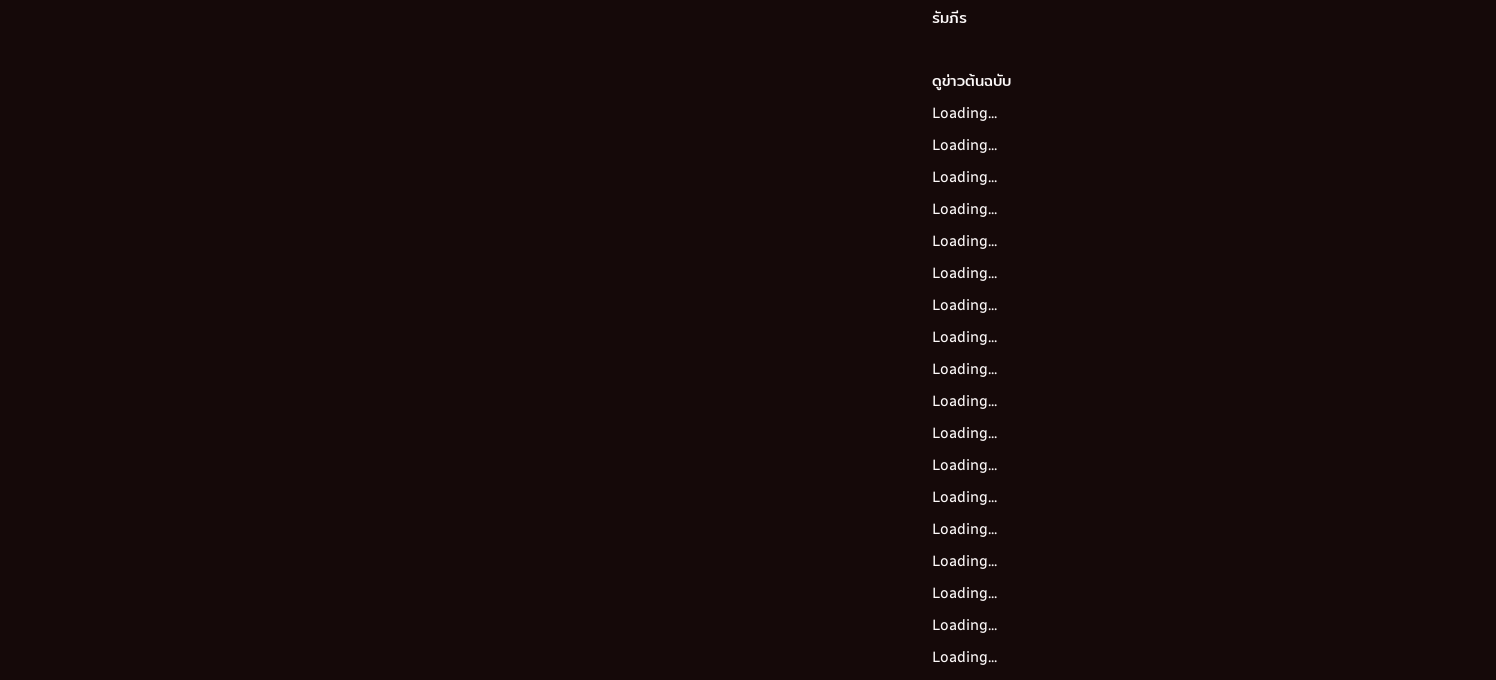รัมภีร

ดูข่าวต้นฉบับ
Loading...
Loading...
Loading...
Loading...
Loading...
Loading...
Loading...
Loading...
Loading...
Loading...
Loading...
Loading...
Loading...
Loading...
Loading...
Loading...
Loading...
Loading...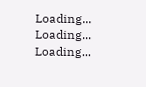Loading...
Loading...
Loading...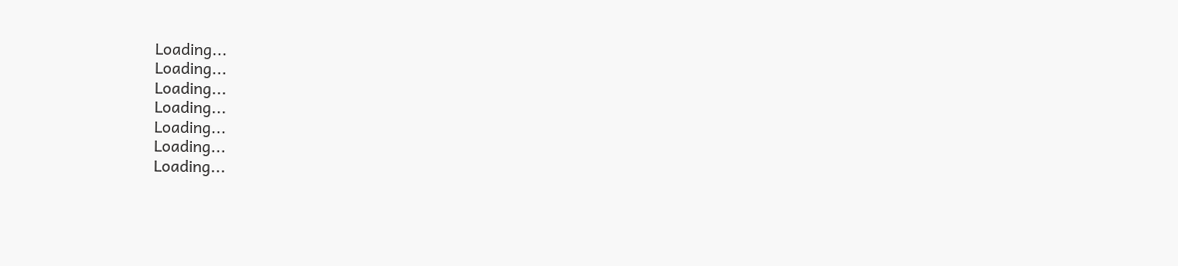Loading...
Loading...
Loading...
Loading...
Loading...
Loading...
Loading...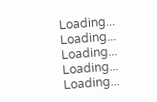Loading...
Loading...
Loading...
Loading...
Loading...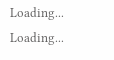Loading...
Loading...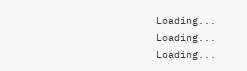Loading...
Loading...
Loading...